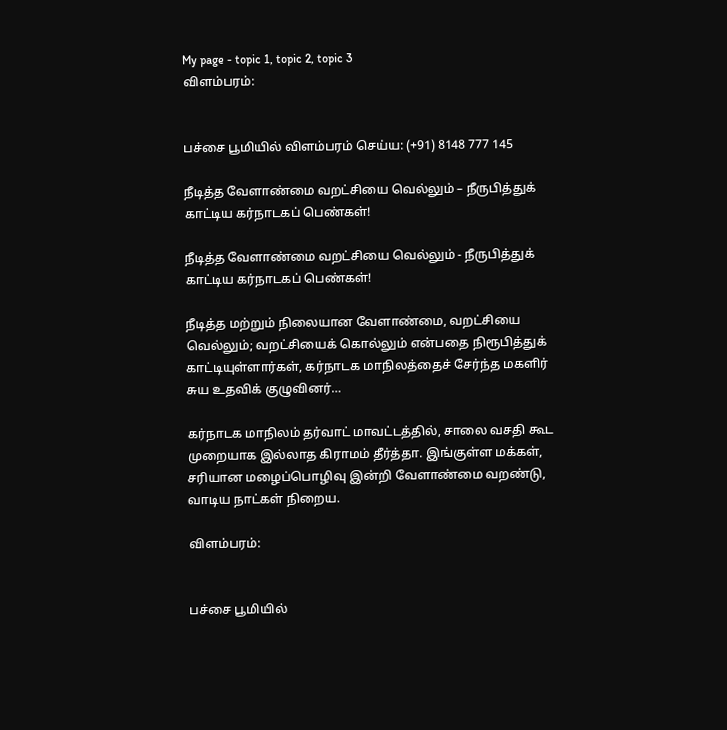My page - topic 1, topic 2, topic 3
விளம்பரம்:


பச்சை பூமியில் விளம்பரம் செய்ய: (+91) 8148 777 145

நீடித்த வேளாண்மை வறட்சியை வெல்லும் – நீருபித்துக் காட்டிய கர்நாடகப் பெண்கள்!

நீடித்த வேளாண்மை வறட்சியை வெல்லும் - நீருபித்துக் காட்டிய கர்நாடகப் பெண்கள்!

நீடித்த மற்றும் நிலையான வேளாண்மை, வறட்சியை வெல்லும்; வறட்சியைக் கொல்லும் என்பதை நிரூபித்துக் காட்டியுள்ளார்கள், கர்நாடக மாநிலத்தைச் சேர்ந்த மகளிர் சுய உதவிக் குழுவினர்…

கர்நாடக மாநிலம் தர்வாட் மாவட்டத்தில், சாலை வசதி கூட முறையாக இல்லாத கிராமம் தீர்த்தா. இங்குள்ள மக்கள், சரியான மழைப்பொழிவு இன்றி வேளாண்மை வறண்டு, வாடிய நாட்கள் நிறைய.

விளம்பரம்:


பச்சை பூமியில்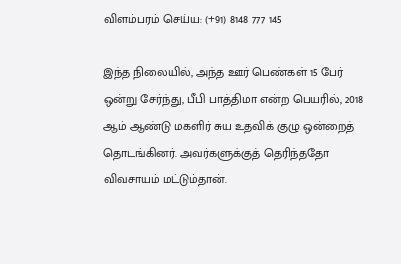விளம்பரம் செய்ய: (+91) 8148 777 145

இந்த நிலையில், அந்த ஊர் பெண்கள் 15 பேர் ஒன்று சேர்ந்து, பீபி பாத்திமா என்ற பெயரில், 2018 ஆம் ஆண்டு மகளிர் சுய உதவிக் குழு ஒன்றைத் தொடங்கினர். அவர்களுக்குத் தெரிந்ததோ விவசாயம் மட்டும்தான்.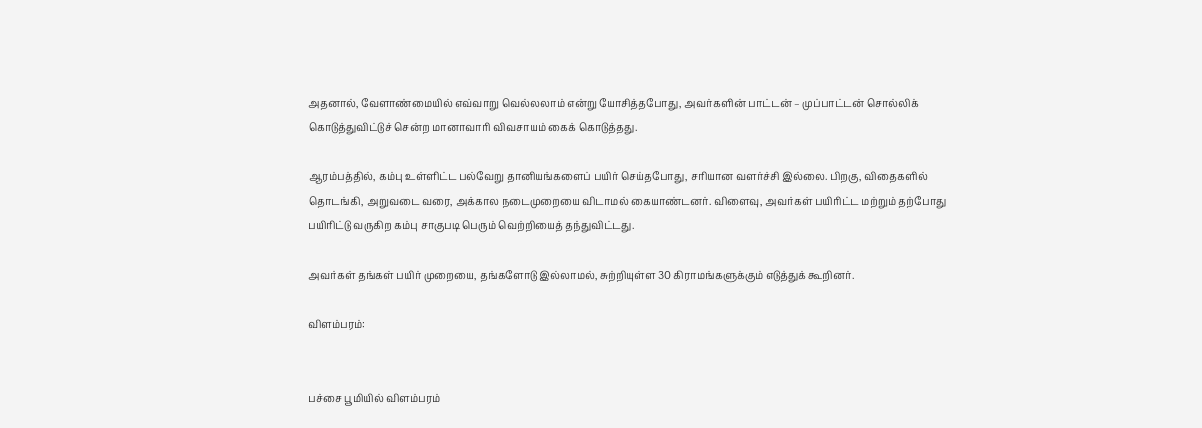அதனால், வேளாண்மையில் எவ்வாறு வெல்லலாம் என்று யோசித்தபோது, அவர்களின் பாட்டன் – முப்பாட்டன் சொல்லிக் கொடுத்துவிட்டுச் சென்ற மானாவாரி விவசாயம் கைக் கொடுத்தது.

ஆரம்பத்தில், கம்பு உள்ளிட்ட பல்வேறு தானியங்களைப் பயிர் செய்தபோது, சரியான வளர்ச்சி இல்லை. பிறகு, விதைகளில் தொடங்கி, அறுவடை வரை, அக்கால நடைமுறையை விடாமல் கையாண்டனர். விளைவு, அவர்கள் பயிரிட்ட மற்றும் தற்போது பயிரிட்டு வருகிற கம்பு சாகுபடி பெரும் வெற்றியைத் தந்துவிட்டது.

அவர்கள் தங்கள் பயிர் முறையை, தங்களோடு இல்லாமல், சுற்றியுள்ள 30 கிராமங்களுக்கும் எடுத்துக் கூறினர்.

விளம்பரம்:


பச்சை பூமியில் விளம்பரம்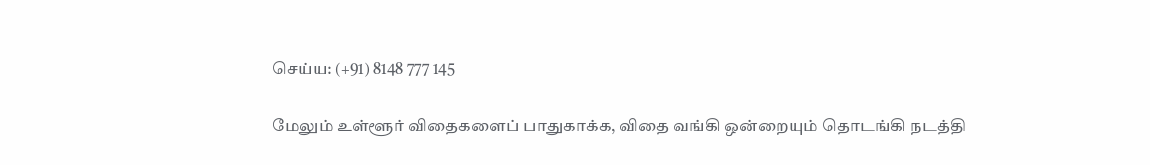செய்ய: (+91) 8148 777 145

மேலும் உள்ளூர் விதைகளைப் பாதுகாக்க, விதை வங்கி ஒன்றையும் தொடங்கி நடத்தி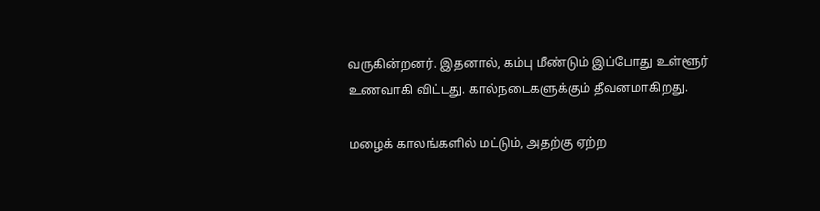வருகின்றனர். இதனால், கம்பு மீண்டும் இப்போது உள்ளூர் உணவாகி விட்டது. கால்நடைகளுக்கும் தீவனமாகிறது.

மழைக் காலங்களில் மட்டும், அதற்கு ஏற்ற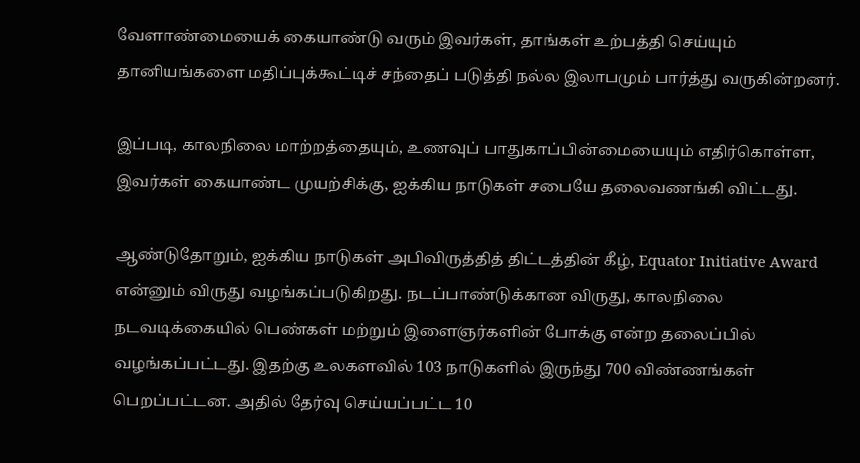வேளாண்மையைக் கையாண்டு வரும் இவர்கள், தாங்கள் உற்பத்தி செய்யும் தானியங்களை மதிப்புக்கூட்டிச் சந்தைப் படுத்தி நல்ல இலாபமும் பார்த்து வருகின்றனர்.

இப்படி, காலநிலை மாற்றத்தையும், உணவுப் பாதுகாப்பின்மையையும் எதிர்கொள்ள, இவர்கள் கையாண்ட முயற்சிக்கு, ஐக்கிய நாடுகள் சபையே தலைவணங்கி விட்டது.

ஆண்டுதோறும், ஐக்கிய நாடுகள் அபிவிருத்தித் திட்டத்தின் கீழ், Equator Initiative Award என்னும் விருது வழங்கப்படுகிறது. நடப்பாண்டுக்கான விருது, காலநிலை நடவடிக்கையில் பெண்கள் மற்றும் இளைஞர்களின் போக்கு என்ற தலைப்பில் வழங்கப்பட்டது. இதற்கு உலகளவில் 103 நாடுகளில் இருந்து 700 விண்ணங்கள் பெறப்பட்டன. அதில் தேர்வு செய்யப்பட்ட 10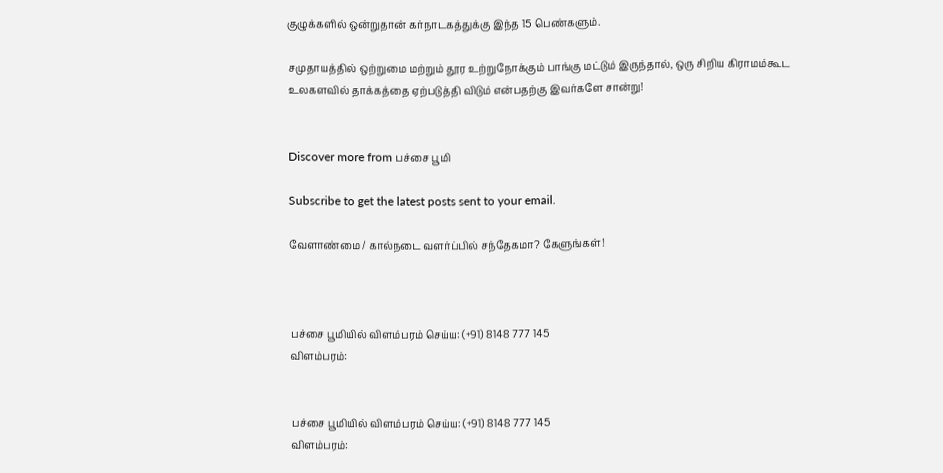குழுக்களில் ஒன்றுதான் கர்நாடகத்துக்கு இந்த 15 பெண்களும்.

சமுதாயத்தில் ஒற்றுமை மற்றும் தூர உற்றுநோக்கும் பாங்கு மட்டும் இருந்தால், ஒரு சிறிய கிராமம்கூட உலகளவில் தாக்கத்தை ஏற்படுத்தி விடும் என்பதற்கு இவர்களே சான்று!


Discover more from பச்சை பூமி

Subscribe to get the latest posts sent to your email.

வேளாண்மை / கால்நடை வளர்ப்பில் சந்தேகமா? கேளுங்கள்!



பச்சை பூமியில் விளம்பரம் செய்ய: (+91) 8148 777 145
விளம்பரம்:


பச்சை பூமியில் விளம்பரம் செய்ய: (+91) 8148 777 145
விளம்பரம்: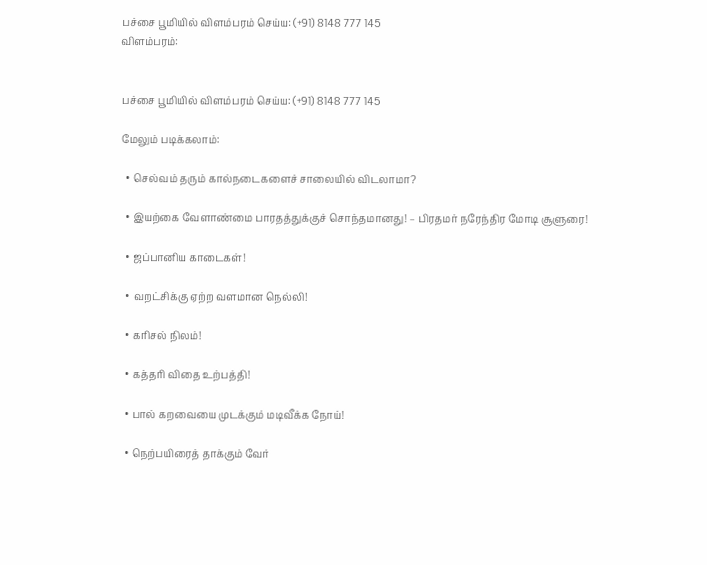பச்சை பூமியில் விளம்பரம் செய்ய: (+91) 8148 777 145
விளம்பரம்:


பச்சை பூமியில் விளம்பரம் செய்ய: (+91) 8148 777 145

மேலும் படிக்கலாம்:

  • செல்வம் தரும் கால்நடைகளைச் சாலையில் விடலாமா?

  • இயற்கை வேளாண்மை பாரதத்துக்குச் சொந்தமானது! – பிரதமர் நரேந்திர மோடி சூளுரை!

  • ஜப்பானிய காடைகள்!

  • வறட்சிக்கு ஏற்ற வளமான நெல்லி!

  • கரிசல் நிலம்!

  • கத்தரி விதை உற்பத்தி!

  • பால் கறவையை முடக்கும் மடிவீக்க நோய்!

  • நெற்பயிரைத் தாக்கும் வேர்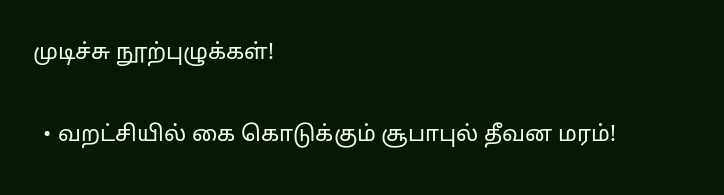முடிச்சு நூற்புழுக்கள்!

  • வறட்சியில் கை கொடுக்கும் சூபாபுல் தீவன மரம்!